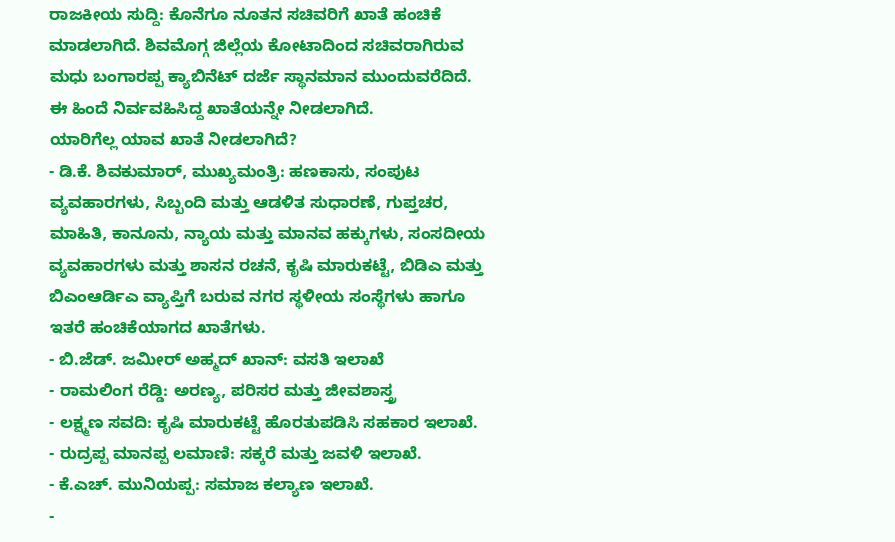ರಾಜಕೀಯ ಸುದ್ದಿ: ಕೊನೆಗೂ ನೂತನ ಸಚಿವರಿಗೆ ಖಾತೆ ಹಂಚಿಕೆ ಮಾಡಲಾಗಿದೆ. ಶಿವಮೊಗ್ಗ ಜಿಲ್ಲೆಯ ಕೋಟಾದಿಂದ ಸಚಿವರಾಗಿರುವ ಮಧು ಬಂಗಾರಪ್ಪ ಕ್ಯಾಬಿನೆಟ್ ದರ್ಜೆ ಸ್ಥಾನಮಾನ ಮುಂದುವರೆದಿದೆ. ಈ ಹಿಂದೆ ನಿರ್ವವಹಿಸಿದ್ದ ಖಾತೆಯನ್ನೇ ನೀಡಲಾಗಿದೆ.
ಯಾರಿಗೆಲ್ಲ ಯಾವ ಖಾತೆ ನೀಡಲಾಗಿದೆ?
- ಡಿ.ಕೆ. ಶಿವಕುಮಾರ್, ಮುಖ್ಯಮಂತ್ರಿ: ಹಣಕಾಸು, ಸಂಪುಟ ವ್ಯವಹಾರಗಳು, ಸಿಬ್ಬಂದಿ ಮತ್ತು ಆಡಳಿತ ಸುಧಾರಣೆ, ಗುಪ್ತಚರ, ಮಾಹಿತಿ, ಕಾನೂನು, ನ್ಯಾಯ ಮತ್ತು ಮಾನವ ಹಕ್ಕುಗಳು, ಸಂಸದೀಯ ವ್ಯವಹಾರಗಳು ಮತ್ತು ಶಾಸನ ರಚನೆ, ಕೃಷಿ ಮಾರುಕಟ್ಟೆ, ಬಿಡಿಎ ಮತ್ತು ಬಿಎಂಆರ್ಡಿಎ ವ್ಯಾಪ್ತಿಗೆ ಬರುವ ನಗರ ಸ್ಥಳೀಯ ಸಂಸ್ಥೆಗಳು ಹಾಗೂ ಇತರೆ ಹಂಚಿಕೆಯಾಗದ ಖಾತೆಗಳು.
- ಬಿ.ಜೆಡ್. ಜಮೀರ್ ಅಹ್ಮದ್ ಖಾನ್: ವಸತಿ ಇಲಾಖೆ
- ರಾಮಲಿಂಗ ರೆಡ್ಡಿ: ಅರಣ್ಯ, ಪರಿಸರ ಮತ್ತು ಜೀವಶಾಸ್ತ್ರ
- ಲಕ್ಷ್ಮಣ ಸವದಿ: ಕೃಷಿ ಮಾರುಕಟ್ಟೆ ಹೊರತುಪಡಿಸಿ ಸಹಕಾರ ಇಲಾಖೆ.
- ರುದ್ರಪ್ಪ ಮಾನಪ್ಪ ಲಮಾಣಿ: ಸಕ್ಕರೆ ಮತ್ತು ಜವಳಿ ಇಲಾಖೆ.
- ಕೆ.ಎಚ್. ಮುನಿಯಪ್ಪ: ಸಮಾಜ ಕಲ್ಯಾಣ ಇಲಾಖೆ.
-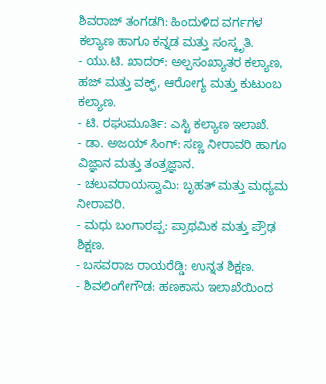ಶಿವರಾಜ್ ತಂಗಡಗಿ: ಹಿಂದುಳಿದ ವರ್ಗಗಳ ಕಲ್ಯಾಣ ಹಾಗೂ ಕನ್ನಡ ಮತ್ತು ಸಂಸ್ಕೃತಿ.
- ಯು.ಟಿ. ಖಾದರ್: ಅಲ್ಪಸಂಖ್ಯಾತರ ಕಲ್ಯಾಣ, ಹಜ್ ಮತ್ತು ವಕ್ಫ್, ಆರೋಗ್ಯ ಮತ್ತು ಕುಟುಂಬ ಕಲ್ಯಾಣ.
- ಟಿ. ರಘುಮೂರ್ತಿ: ಎಸ್ಟಿ ಕಲ್ಯಾಣ ಇಲಾಖೆ.
- ಡಾ. ಅಜಯ್ ಸಿಂಗ್: ಸಣ್ಣ ನೀರಾವರಿ ಹಾಗೂ ವಿಜ್ಞಾನ ಮತ್ತು ತಂತ್ರಜ್ಞಾನ.
- ಚಲುವರಾಯಸ್ವಾಮಿ: ಬೃಹತ್ ಮತ್ತು ಮಧ್ಯಮ ನೀರಾವರಿ.
- ಮಧು ಬಂಗಾರಪ್ಪ: ಪ್ರಾಥಮಿಕ ಮತ್ತು ಪ್ರೌಢ ಶಿಕ್ಷಣ.
- ಬಸವರಾಜ ರಾಯರೆಡ್ಡಿ: ಉನ್ನತ ಶಿಕ್ಷಣ.
- ಶಿವಲಿಂಗೇಗೌಡ: ಹಣಕಾಸು ಇಲಾಖೆಯಿಂದ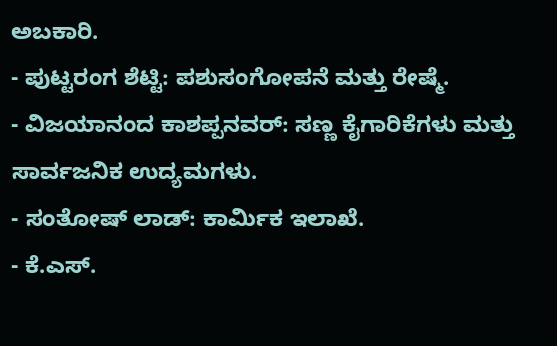ಅಬಕಾರಿ.
- ಪುಟ್ಟರಂಗ ಶೆಟ್ಟಿ: ಪಶುಸಂಗೋಪನೆ ಮತ್ತು ರೇಷ್ಮೆ.
- ವಿಜಯಾನಂದ ಕಾಶಪ್ಪನವರ್: ಸಣ್ಣ ಕೈಗಾರಿಕೆಗಳು ಮತ್ತು ಸಾರ್ವಜನಿಕ ಉದ್ಯಮಗಳು.
- ಸಂತೋಷ್ ಲಾಡ್: ಕಾರ್ಮಿಕ ಇಲಾಖೆ.
- ಕೆ.ಎಸ್.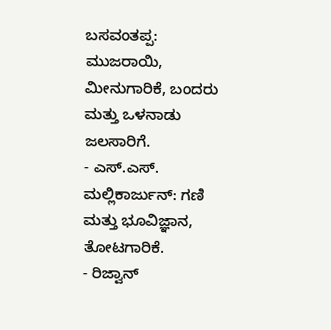ಬಸವಂತಪ್ಪ: ಮುಜರಾಯಿ, ಮೀನುಗಾರಿಕೆ, ಬಂದರು ಮತ್ತು ಒಳನಾಡು ಜಲಸಾರಿಗೆ.
- ಎಸ್.ಎಸ್. ಮಲ್ಲಿಕಾರ್ಜುನ್: ಗಣಿ ಮತ್ತು ಭೂವಿಜ್ಞಾನ, ತೋಟಗಾರಿಕೆ.
- ರಿಜ್ವಾನ್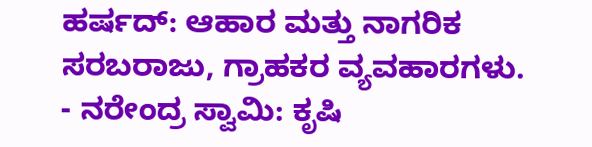ಹರ್ಷದ್: ಆಹಾರ ಮತ್ತು ನಾಗರಿಕ ಸರಬರಾಜು, ಗ್ರಾಹಕರ ವ್ಯವಹಾರಗಳು.
- ನರೇಂದ್ರ ಸ್ವಾಮಿ: ಕೃಷಿ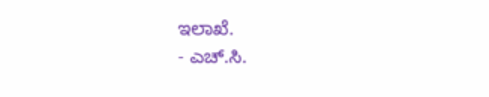ಇಲಾಖೆ.
- ಎಚ್.ಸಿ.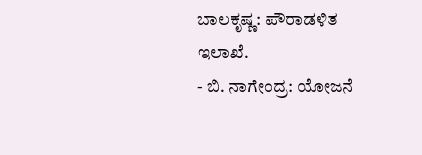ಬಾಲಕೃಷ್ಣ: ಪೌರಾಡಳಿತ ಇಲಾಖೆ.
- ಬಿ. ನಾಗೇಂದ್ರ: ಯೋಜನೆ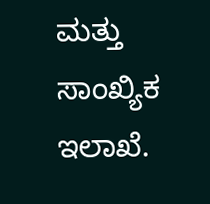ಮತ್ತು ಸಾಂಖ್ಯಿಕ ಇಲಾಖೆ.